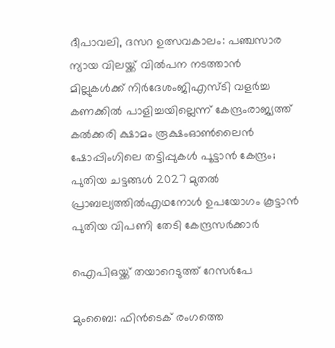ദീപാവലി, ദസറ ഉത്സവകാലം: പഞ്ചസാര ന്യായ വിലയ്ക്ക് വിൽപന നടത്താൻ മില്ലുകൾക്ക് നിർദേശംജിഎസ്ടി വളര്‍ച്ച കണക്കില്‍ പാളിച്ചയില്ലെന്ന് കേന്ദ്രംരാജ്യത്ത് കൽക്കരി ക്ഷാമം രൂക്ഷംഓൺലൈൻ ഷോപ്പിംഗിലെ തട്ടിപ്പുകൾ പൂട്ടാൻ കേന്ദ്രം; പുതിയ ചട്ടങ്ങൾ 2027 മുതൽ പ്രാബല്യത്തിൽഎഥനോള്‍ ഉപയോഗം കൂട്ടാൻ പുതിയ വിപണി തേടി കേന്ദ്രസർക്കാർ

ഐപിഒയ്ക്ക് തയാറെടുത്ത് റേസർപേ

മുംബൈ: ഫിൻടെക് രംഗത്തെ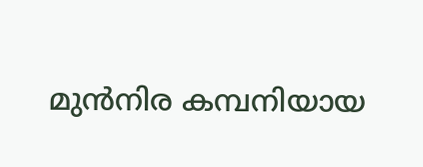മുൻനിര കമ്പനിയായ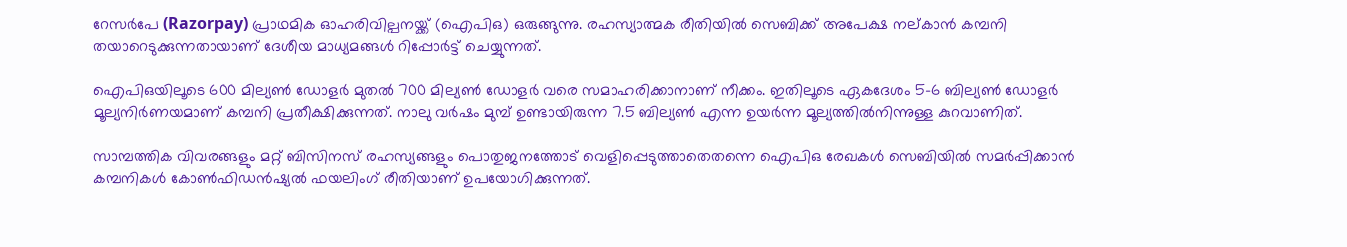റേസർപേ (Razorpay) പ്രാഥമിക ഓഹരിവില്പനയ്ക്ക് (ഐപിഒ) ഒരുങ്ങുന്നു. രഹസ്യാത്മക രീതിയിൽ സെബിക്ക് അപേക്ഷ നല്കാൻ കമ്പനി തയാറെടുക്കുന്നതായാണ് ദേശീയ മാധ്യമങ്ങൾ റിപ്പോർട്ട് ചെയ്യുന്നത്.

ഐപിഒയിലൂടെ 600 മില്യണ്‍ ഡോളർ മുതൽ 700 മില്യണ്‍ ഡോളർ വരെ സമാഹരിക്കാനാണ് നീക്കം. ഇതിലൂടെ ഏകദേശം 5-6 ബില്യണ്‍ ഡോളർ മൂല്യനിർണയമാണ് കമ്പനി പ്രതീക്ഷിക്കുന്നത്. നാലു വർഷം മുമ്പ് ഉണ്ടായിരുന്ന 7.5 ബില്യണ്‍ എന്ന ഉയർന്ന മൂല്യത്തിൽനിന്നുള്ള കുറവാണിത്.

സാമ്പത്തിക വിവരങ്ങളും മറ്റ് ബിസിനസ് രഹസ്യങ്ങളും പൊതുജനത്തോട് വെളിപ്പെടുത്താതെതന്നെ ഐപിഒ രേഖകൾ സെബിയിൽ സമർപ്പിക്കാൻ കമ്പനികൾ കോണ്‍ഫിഡൻഷ്യൽ ഫയലിംഗ് രീതിയാണ് ഉപയോഗിക്കുന്നത്.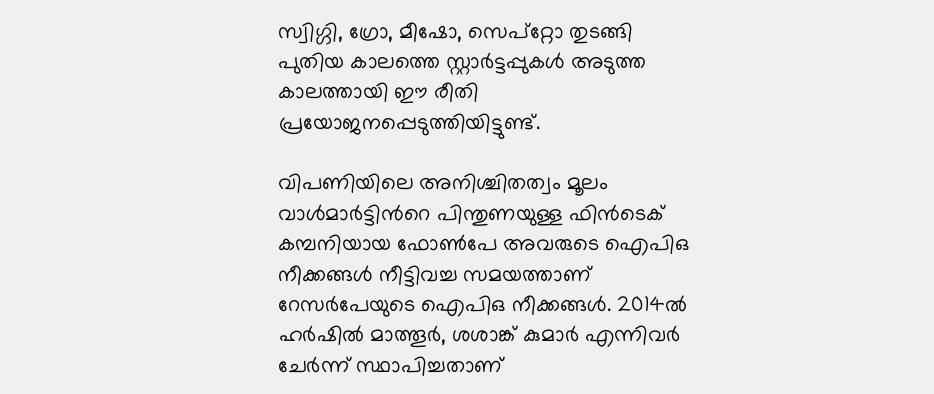സ്വിഗ്ഗി, ഗ്രോ, മീഷോ, സെപ്റ്റോ തുടങ്ങി പുതിയ കാലത്തെ സ്റ്റാർട്ടപ്പുകൾ അടുത്ത കാലത്തായി ഈ രീതി പ്രയോജനപ്പെടുത്തിയിട്ടുണ്ട്.

വിപണിയിലെ അനിശ്ചിതത്വം മൂലം വാൾമാർട്ടിന്‍റെ പിന്തുണയുള്ള ഫിൻടെക് കമ്പനിയായ ഫോണ്‍പേ അവരുടെ ഐപിഒ നീക്കങ്ങൾ നീട്ടിവച്ച സമയത്താണ് റേസർപേയുടെ ഐപിഒ നീക്കങ്ങൾ. 2014ൽ ഹർഷിൽ മാത്തൂർ, ശശാങ്ക് കുമാർ എന്നിവർ ചേർന്ന് സ്ഥാപിച്ചതാണ്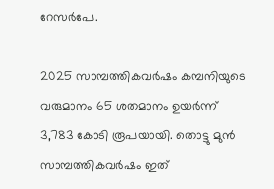റേസർപേ.

2025 സാമ്പത്തികവർഷം കമ്പനിയുടെ വരുമാനം 65 ശതമാനം ഉയർന്ന് 3,783 കോടി രൂപയായി. തൊട്ടു മുൻ സാമ്പത്തികവർഷം ഇത്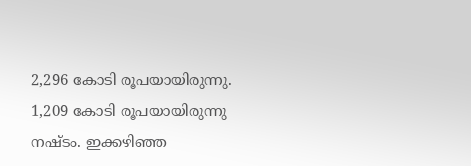2,296 കോടി രൂപയായിരുന്നു. 1,209 കോടി രൂപയായിരുന്നു നഷ്ടം. ഇക്കഴിഞ്ഞ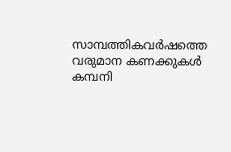സാമ്പത്തികവർഷത്തെ വരുമാന കണക്കുകൾ കമ്പനി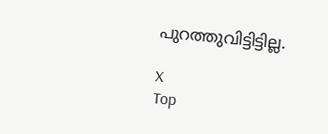പുറത്തുവിട്ടിട്ടില്ല.

X
Top